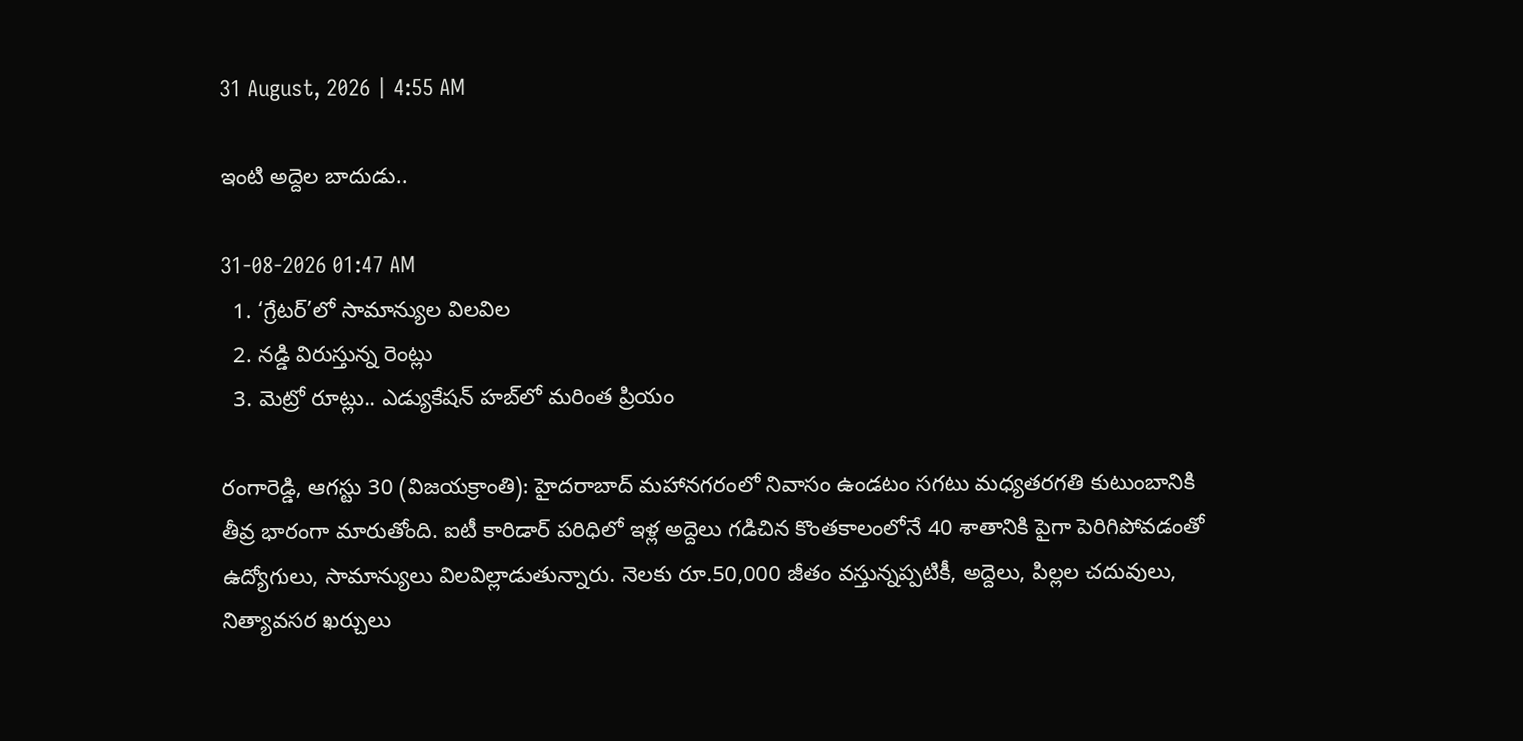31 August, 2026 | 4:55 AM

ఇంటి అద్దెల బాదుడు..

31-08-2026 01:47 AM
  1. ‘గ్రేటర్’లో సామాన్యుల విలవిల
  2. నడ్డి విరుస్తున్న రెంట్లు
  3. మెట్రో రూట్లు.. ఎడ్యుకేషన్ హబ్‌లో మరింత ప్రియం

రంగారెడ్డి, ఆగస్టు 30 (విజయక్రాంతి): హైదరాబాద్ మహానగరంలో నివాసం ఉండటం సగటు మధ్యతరగతి కుటుంబానికి తీవ్ర భారంగా మారుతోంది. ఐటీ కారిడార్ పరిధిలో ఇళ్ల అద్దెలు గడిచిన కొంతకాలంలోనే 40 శాతానికి పైగా పెరిగిపోవడంతో ఉద్యోగులు, సామాన్యులు విలవిల్లాడుతున్నారు. నెలకు రూ.50,000 జీతం వస్తున్నప్పటికీ, అద్దెలు, పిల్లల చదువులు, నిత్యావసర ఖర్చులు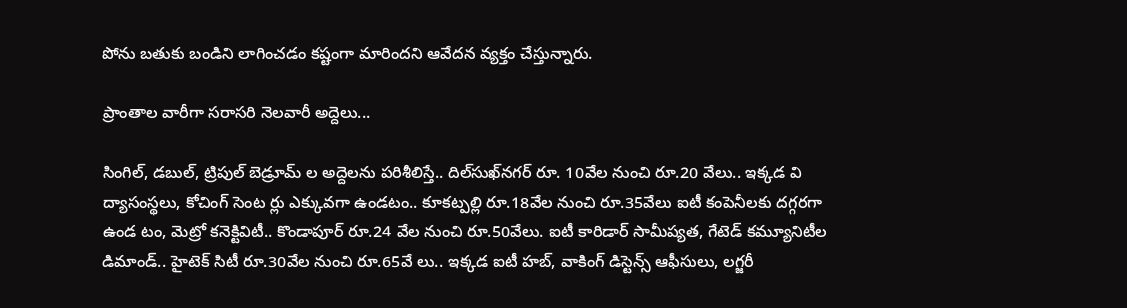పోను బతుకు బండిని లాగించడం కష్టంగా మారిందని ఆవేదన వ్యక్తం చేస్తున్నారు.

ప్రాంతాల వారీగా సరాసరి నెలవారీ అద్దెలు...

సింగిల్, డబుల్, ట్రిపుల్ బెడ్రూమ్ ల అద్దెలను పరిశీలిస్తే.. దిల్‌సుఖ్‌నగర్ రూ. 10వేల నుంచి రూ.20 వేలు.. ఇక్కడ వి ద్యాసంస్థలు, కోచింగ్ సెంట ర్లు ఎక్కువగా ఉండటం.. కూకట్పల్లి రూ.18వేల నుంచి రూ.35వేలు ఐటీ కంపెనీలకు దగ్గరగా ఉండ టం, మెట్రో కనెక్టివిటీ.. కొండాపూర్ రూ.24 వేల నుంచి రూ.50వేలు. ఐటీ కారిడార్ సామీప్యత, గేటెడ్ కమ్యూనిటీల డిమాండ్.. హైటెక్ సిటీ రూ.30వేల నుంచి రూ.65వే లు.. ఇక్కడ ఐటీ హబ్, వాకింగ్ డిస్టెన్స్ ఆఫీసులు, లగ్జరీ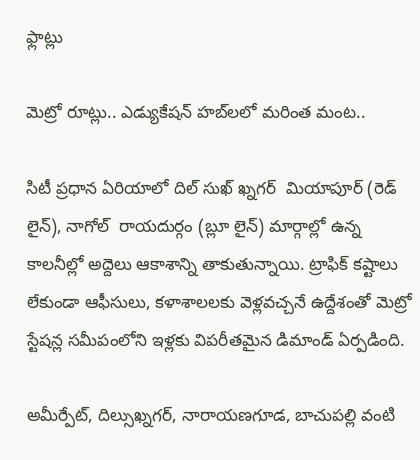ఫ్లాట్లు

మెట్రో రూట్లు.. ఎడ్యుకేషన్ హబ్‌లలో మరింత మంట..

సిటీ ప్రధాన ఏరియాలో దిల్ సుఖ్ ఖ్నగర్  మియాపూర్ (రెడ్ లైన్), నాగోల్  రాయదుర్గం (బ్లూ లైన్) మార్గాల్లో ఉన్న కాలనీల్లో అద్దెలు ఆకాశాన్ని తాకుతున్నాయి. ట్రాఫిక్ కష్టాలు లేకుండా ఆఫీసులు, కళాశాలలకు వెళ్లవచ్చనే ఉద్దేశంతో మెట్రో స్టేషన్ల సమీపంలోని ఇళ్లకు విపరీతమైన డిమాండ్ ఏర్పడింది.

అమీర్పేట్, దిల్సుఖ్నగర్, నారాయణగూడ, బాచుపల్లి వంటి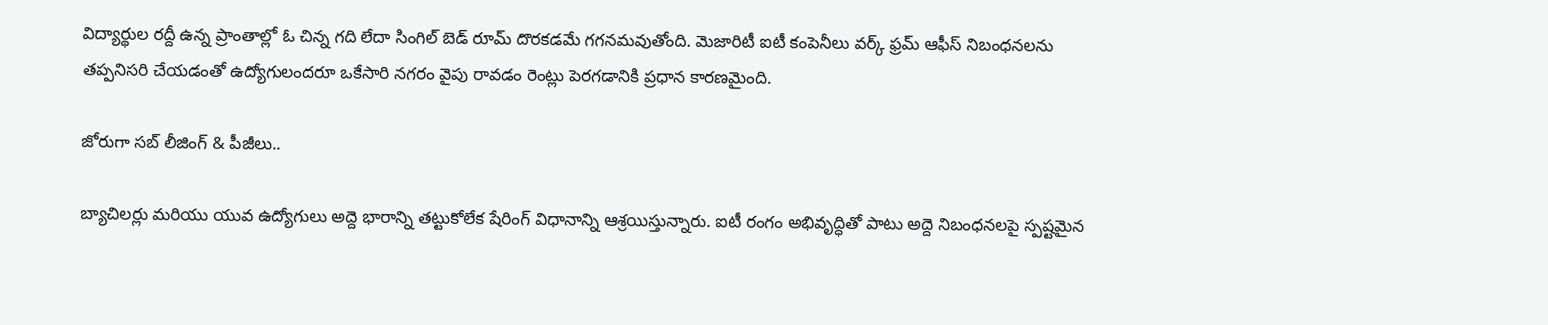విద్యార్థుల రద్దీ ఉన్న ప్రాంతాల్లో ఓ చిన్న గది లేదా సింగిల్ బెడ్ రూమ్ దొరకడమే గగనమవుతోంది. మెజారిటీ ఐటీ కంపెనీలు వర్క్ ఫ్రమ్ ఆఫీస్ నిబంధనలను తప్పనిసరి చేయడంతో ఉద్యోగులందరూ ఒకేసారి నగరం వైపు రావడం రెంట్లు పెరగడానికి ప్రధాన కారణమైంది.

జోరుగా సబ్ లీజింగ్ & పీజీలు..

బ్యాచిలర్లు మరియు యువ ఉద్యోగులు అద్దె భారాన్ని తట్టుకోలేక షేరింగ్ విధానాన్ని ఆశ్రయిస్తున్నారు. ఐటీ రంగం అభివృద్ధితో పాటు అద్దె నిబంధనలపై స్పష్టమైన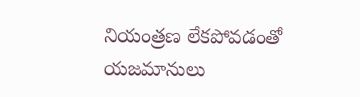నియంత్రణ లేకపోవడంతో యజమానులు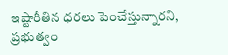ఇష్టారీతిన ధరలు పెంచేస్తున్నారని, ప్రభుత్వం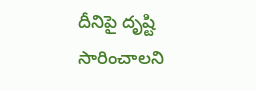దీనిపై దృష్టి సారించాలని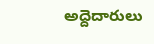అద్దెదారులు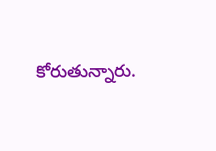కోరుతున్నారు.